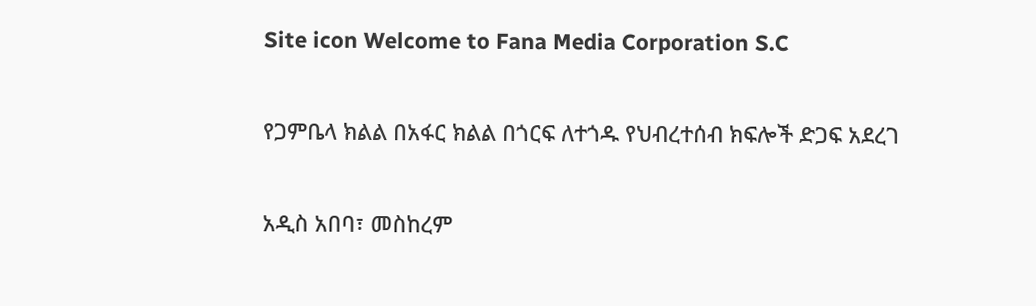Site icon Welcome to Fana Media Corporation S.C

የጋምቤላ ክልል በአፋር ክልል በጎርፍ ለተጎዱ የህብረተሰብ ክፍሎች ድጋፍ አደረገ

አዲስ አበባ፣ መስከረም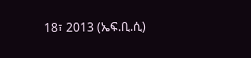18፣ 2013 (ኤፍ.ቢ.ሲ)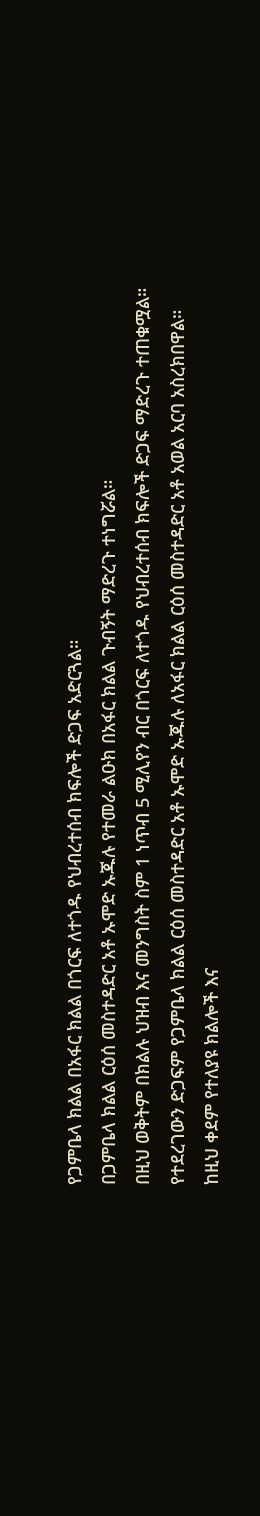የጋምቤላ ክልል በአፋር ክልል በጎርፍ ለተጎዱ የህብረተሰብ ክፍሎች ድጋፍ አድርጓል።
በጋምቤላ ክልል ርዕሰ መስተዳድር አቶ ኡሞድ ኡጁሉ የተመራ ልዑክ በአፋር ክልል ጉብኝት ማድረጉ ተነግሯል።
በዚህ ወቅትም በክልሉ ህዝብ እና መንግስት ስም 1 ነጥብ 5 ሚሊየን ብር በጎርፍ ለተጎዱ የህብረተሰብ ክፍሎች ድጋፍ ማድረጉ ተጠቁሟል።
የተደረገውን ድጋፍም የጋምቤላ ክልል ርዕሰ መስተዳድር አቶ ኡሞድ ኡጁሉ ለአፋር ክልል ርዕሰ መስተዳድር አቶ አወል አርባ አስረክበዋል።
ከዚህ ቀደም የተለያዩ ክልሎች እና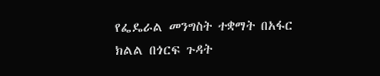የፌዴራል መንግስት ተቋማት በአፋር ክልል በጎርፍ ጉዳት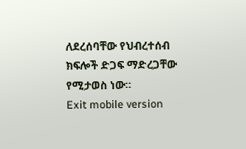ለደረሰባቸው የህብረተሰብ ክፍሎች ድጋፍ ማድረጋቸው የሚታወስ ነው።
Exit mobile version